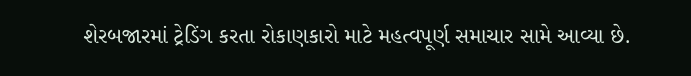શેરબજારમાં ટ્રેડિંગ કરતા રોકાણકારો માટે મહત્વપૂર્ણ સમાચાર સામે આવ્યા છે.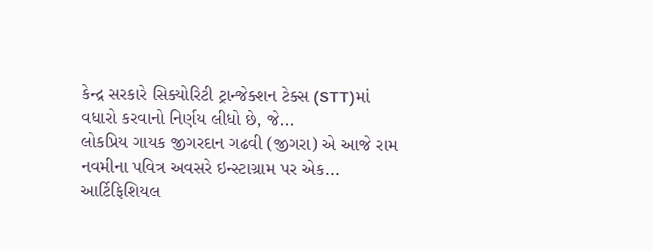કેન્દ્ર સરકારે સિક્યોરિટી ટ્રાન્જેક્શન ટેક્સ (STT)માં વધારો કરવાનો નિર્ણય લીધો છે, જે...
લોકપ્રિય ગાયક જીગરદાન ગઢવી (જીગરા) એ આજે રામ નવમીના પવિત્ર અવસરે ઇન્સ્ટાગ્રામ પર એક...
આર્ટિફિશિયલ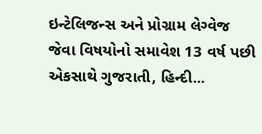ઇન્ટેલિજન્સ અને પ્રોગ્રામ લેગ્વેજ જેવા વિષયોનો સમાવેશ 13 વર્ષ પછી એકસાથે ગુજરાતી, હિન્દી...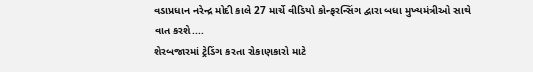વડાપ્રધાન નરેન્દ્ર મોદી કાલે 27 માર્ચે વીડિયો કોન્ફરન્સિંગ દ્વારા બધા મુખ્યમંત્રીઓ સાથે વાત કરશે....
શેરબજારમાં ટ્રેડિંગ કરતા રોકાણકારો માટે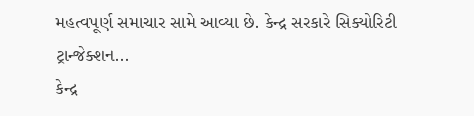મહત્વપૂર્ણ સમાચાર સામે આવ્યા છે. કેન્દ્ર સરકારે સિક્યોરિટી ટ્રાન્જેક્શન...
કેન્દ્ર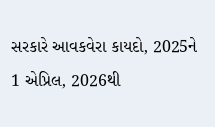સરકારે આવકવેરા કાયદો, 2025ને 1 એપ્રિલ, 2026થી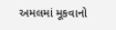અમલમાં મૂકવાનો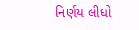નિર્ણય લીધો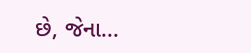છે, જેના...